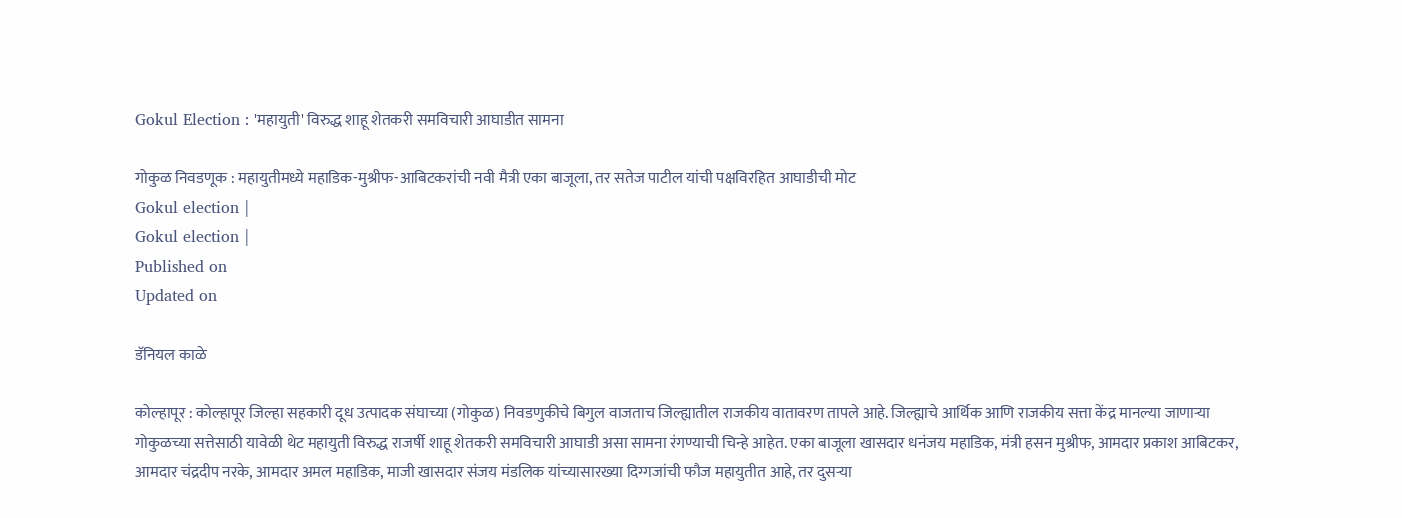Gokul Election : 'महायुती' विरुद्ध शाहू शेतकरी समविचारी आघाडीत सामना

गोकुळ निवडणूक : महायुतीमध्ये महाडिक-मुश्रीफ-आबिटकरांची नवी मैत्री एका बाजूला, तर सतेज पाटील यांची पक्षविरहित आघाडीची मोट
Gokul election |
Gokul election |
Published on
Updated on

डॅनियल काळे

कोल्हापूर : कोल्हापूर जिल्हा सहकारी दूध उत्पादक संघाच्या (गोकुळ) निवडणुकीचे बिगुल वाजताच जिल्ह्यातील राजकीय वातावरण तापले आहे. जिल्ह्याचे आर्थिक आणि राजकीय सत्ता केंद्र मानल्या जाणाऱ्या गोकुळच्या सत्तेसाठी यावेळी थेट महायुती विरुद्ध राजर्षी शाहू शेतकरी समविचारी आघाडी असा सामना रंगण्याची चिन्हे आहेत. एका बाजूला खासदार धनंजय महाडिक, मंत्री हसन मुश्रीफ, आमदार प्रकाश आबिटकर, आमदार चंद्रदीप नरके, आमदार अमल महाडिक, माजी खासदार संजय मंडलिक यांच्यासारख्या दिग्गजांची फौज महायुतीत आहे, तर दुसऱ्या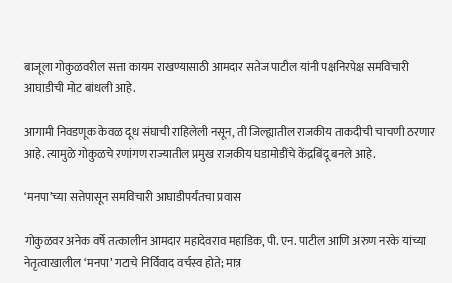बाजूला गोकुळवरील सत्ता कायम राखण्यासाठी आमदार सतेज पाटील यांनी पक्षनिरपेक्ष समविचारी आघाडीची मोट बांधली आहे.

आगामी निवडणूक केवळ दूध संघाची राहिलेली नसून, ती जिल्ह्यातील राजकीय ताकदीची चाचणी ठरणार आहे. त्यामुळे गोकुळचे रणांगण राज्यातील प्रमुख राजकीय घडामोडींचे केंद्रबिंदू बनले आहे.

‘मनपा‌’च्या सत्तेपासून समविचारी आघाडीपर्यंतचा प्रवास

गोकुळवर अनेक वर्षे तत्कालीन आमदार महादेवराव महाडिक, पी. एन. पाटील आणि अरुण नरके यांच्या नेतृत्वाखालील ‌‘मनपा‌’ गटाचे निर्विवाद वर्चस्व होते; मात्र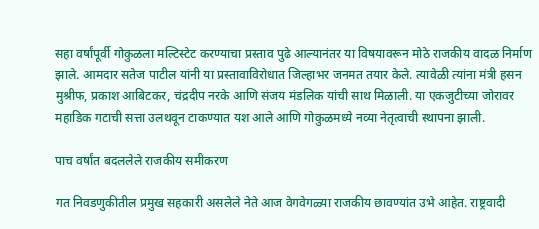सहा वर्षांपूर्वी गोकुळला मल्टिस्टेट करण्याचा प्रस्ताव पुढे आल्यानंतर या विषयावरून मोठे राजकीय वादळ निर्माण झाले. आमदार सतेज पाटील यांनी या प्रस्तावाविरोधात जिल्हाभर जनमत तयार केले. त्यावेळी त्यांना मंत्री हसन मुश्रीफ, प्रकाश आबिटकर, चंद्रदीप नरके आणि संजय मंडलिक यांची साथ मिळाली. या एकजुटीच्या जोरावर महाडिक गटाची सत्ता उलथवून टाकण्यात यश आले आणि गोकुळमध्ये नव्या नेतृत्वाची स्थापना झाली.

पाच वर्षांत बदललेले राजकीय समीकरण

गत निवडणुकीतील प्रमुख सहकारी असलेले नेते आज वेगवेगळ्या राजकीय छावण्यांत उभे आहेत. राष्ट्रवादी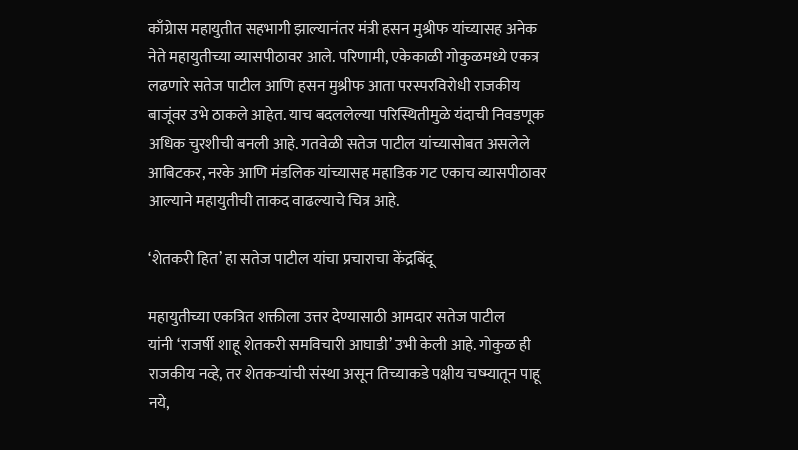काँग्रेास महायुतीत सहभागी झाल्यानंतर मंत्री हसन मुश्रीफ यांच्यासह अनेक नेते महायुतीच्या व्यासपीठावर आले. परिणामी, एकेकाळी गोकुळमध्ये एकत्र लढणारे सतेज पाटील आणि हसन मुश्रीफ आता परस्परविरोधी राजकीय बाजूंवर उभे ठाकले आहेत. याच बदललेल्या परिस्थितीमुळे यंदाची निवडणूक अधिक चुरशीची बनली आहे. गतवेळी सतेज पाटील यांच्यासोबत असलेले आबिटकर, नरके आणि मंडलिक यांच्यासह महाडिक गट एकाच व्यासपीठावर आल्याने महायुतीची ताकद वाढल्याचे चित्र आहे.

‘शेतकरी हित‌’ हा सतेज पाटील यांचा प्रचाराचा केंद्रबिंदू

महायुतीच्या एकत्रित शक्तीला उत्तर देण्यासाठी आमदार सतेज पाटील यांनी ‌‘राजर्षी शाहू शेतकरी समविचारी आघाडी‌’ उभी केली आहे. गोकुळ ही राजकीय नव्हे, तर शेतकऱ्यांची संस्था असून तिच्याकडे पक्षीय चष्म्यातून पाहू नये,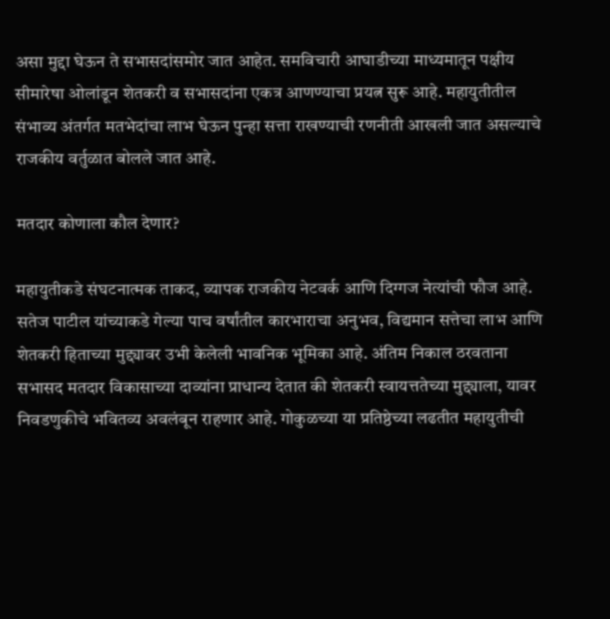असा मुद्दा घेऊन ते सभासदांसमोर जात आहेत. समविचारी आघाडीच्या माध्यमातून पक्षीय सीमारेषा ओलांडून शेतकरी व सभासदांना एकत्र आणण्याचा प्रयत्न सुरू आहे. महायुतीतील संभाव्य अंतर्गत मतभेदांचा लाभ घेऊन पुन्हा सत्ता राखण्याची रणनीती आखली जात असल्याचे राजकीय वर्तुळात बोलले जात आहे.

मतदार कोणाला कौल देणार?

महायुतीकडे संघटनात्मक ताकद, व्यापक राजकीय नेटवर्क आणि दिग्गज नेत्यांची फौज आहे. सतेज पाटील यांच्याकडे गेल्या पाच वर्षांतील कारभाराचा अनुभव, विद्यमान सत्तेचा लाभ आणि शेतकरी हिताच्या मुद्द्यावर उभी केलेली भावनिक भूमिका आहे. अंतिम निकाल ठरवताना सभासद मतदार विकासाच्या दाव्यांना प्राधान्य देतात की शेतकरी स्वायत्ततेच्या मुद्द्याला, यावर निवडणुकीचे भवितव्य अवलंबून राहणार आहे. गोकुळच्या या प्रतिष्ठेच्या लढतीत महायुतीची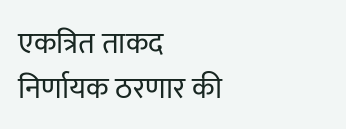एकत्रित ताकद निर्णायक ठरणार की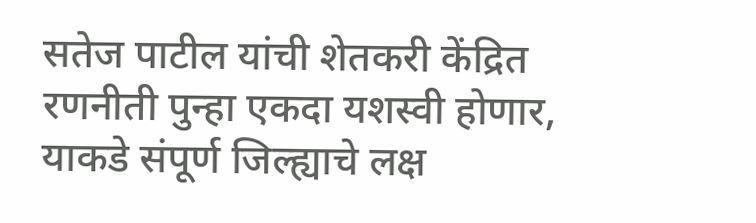सतेज पाटील यांची शेतकरी केंद्रित रणनीती पुन्हा एकदा यशस्वी होणार, याकडे संपूर्ण जिल्ह्याचे लक्ष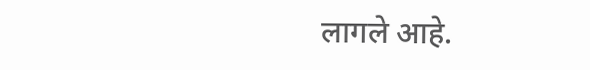लागले आहे.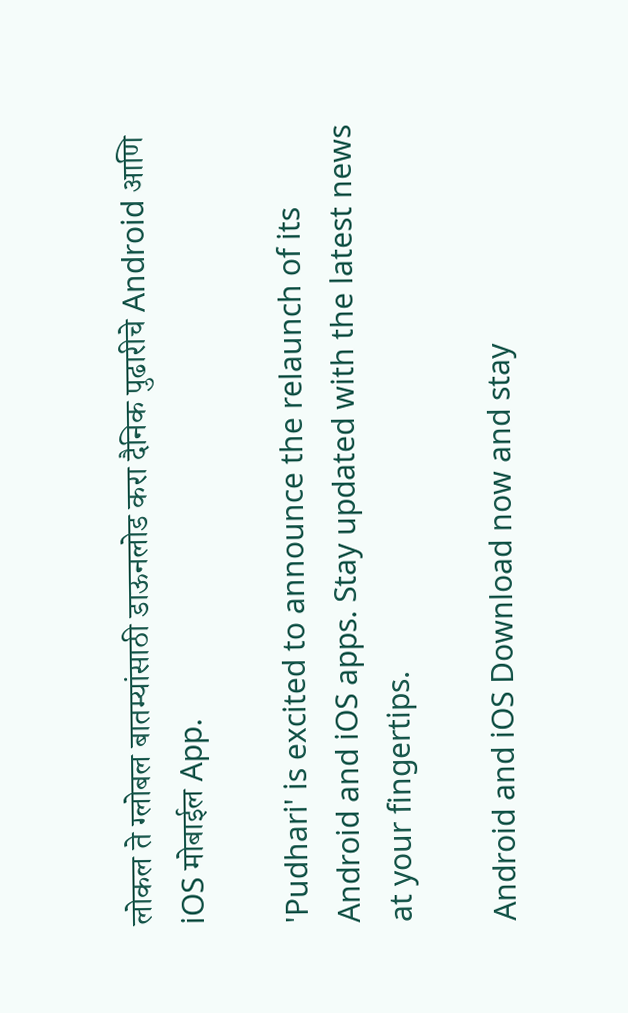लोकल ते ग्लोबल बातम्यांसाठी डाऊनलोड करा दैनिक पुढारीचे Android आणि iOS मोबाईल App.

'Pudhari' is excited to announce the relaunch of its Android and iOS apps. Stay updated with the latest news at your fingertips.

Android and iOS Download now and stay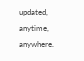updated, anytime, anywhere.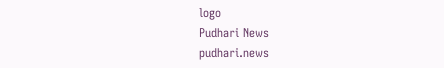logo
Pudhari News
pudhari.news